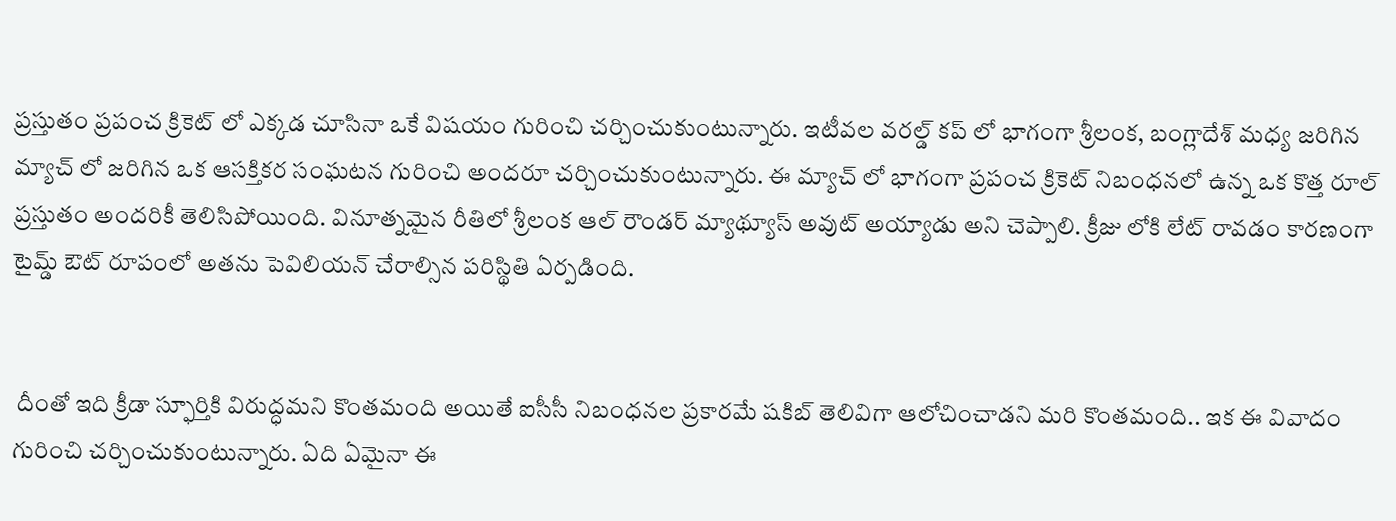ప్రస్తుతం ప్రపంచ క్రికెట్ లో ఎక్కడ చూసినా ఒకే విషయం గురించి చర్చించుకుంటున్నారు. ఇటీవల వరల్డ్ కప్ లో భాగంగా శ్రీలంక, బంగ్లాదేశ్ మధ్య జరిగిన మ్యాచ్ లో జరిగిన ఒక ఆసక్తికర సంఘటన గురించి అందరూ చర్చించుకుంటున్నారు. ఈ మ్యాచ్ లో భాగంగా ప్రపంచ క్రికెట్ నిబంధనలో ఉన్న ఒక కొత్త రూల్ ప్రస్తుతం అందరికీ తెలిసిపోయింది. వినూత్నమైన రీతిలో శ్రీలంక ఆల్ రౌండర్ మ్యాథ్యూస్ అవుట్ అయ్యాడు అని చెప్పాలి. క్రీజు లోకి లేట్ రావడం కారణంగా టైమ్డ్ ఔట్ రూపంలో అతను పెవిలియన్ చేరాల్సిన పరిస్థితి ఏర్పడింది.


 దీంతో ఇది క్రీడా స్ఫూర్తికి విరుద్ధమని కొంతమంది అయితే ఐసీసీ నిబంధనల ప్రకారమే షకిబ్ తెలివిగా ఆలోచించాడని మరి కొంతమంది.. ఇక ఈ వివాదం గురించి చర్చించుకుంటున్నారు. ఏది ఏమైనా ఈ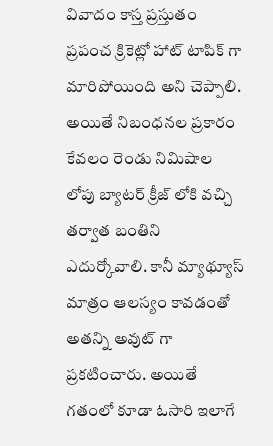వివాదం కాస్త ప్రస్తుతం ప్రపంచ క్రికెట్లో హాట్ టాపిక్ గా మారిపోయింది అని చెప్పాలి. అయితే నిబంధనల ప్రకారం కేవలం రెండు నిమిషాల లోపు బ్యాటర్ క్రీజ్ లోకి వచ్చి తర్వాత బంతిని ఎదుర్కోవాలి. కానీ మ్యాథ్యూస్ మాత్రం ఆలస్యం కావడంతో అతన్ని అవుట్ గా ప్రకటించారు. అయితే గతంలో కూడా ఓసారి ఇలాగే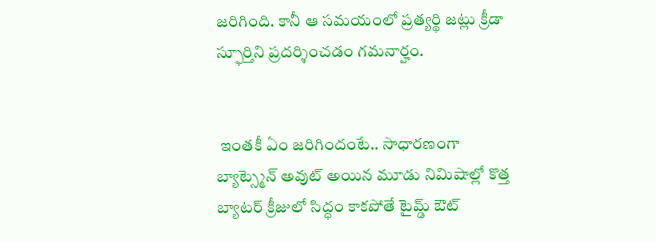జరిగింది. కానీ ఆ సమయంలో ప్రత్యర్థి జట్లు క్రీడా స్ఫూర్తిని ప్రదర్శించడం గమనార్హం.


 ఇంతకీ ఏం జరిగిందంటే.. సాధారణంగా బ్యాట్స్మెన్ అవుట్ అయిన మూడు నిమిషాల్లో కొత్త బ్యాటర్ క్రీజులో సిద్ధం కాకపోతే టైమ్డ్ ఔట్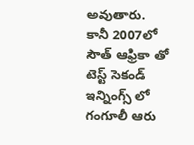అవుతారు. కానీ 2007లో సౌత్ ఆఫ్రికా తో టెస్ట్ సెకండ్ ఇన్నింగ్స్ లో గంగూలీ ఆరు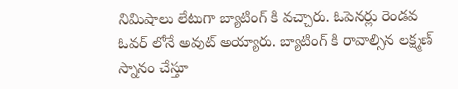నిమిషాలు లేటుగా బ్యాటింగ్ కి వచ్చారు. ఓపెనర్లు రెండవ ఓవర్ లోనే అవుట్ అయ్యారు. బ్యాటింగ్ కి రావాల్సిన లక్ష్మణ్ స్నానం చేస్తూ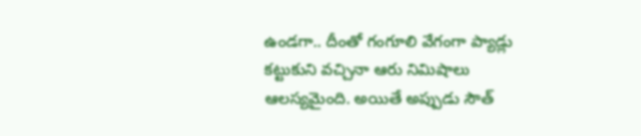ఉండగా.. దీంతో గంగూలి వేగంగా ప్యాడ్లు కట్టుకుని వచ్చినా ఆరు నిమిషాలు ఆలస్యమైంది. అయితే అప్పుడు సౌత్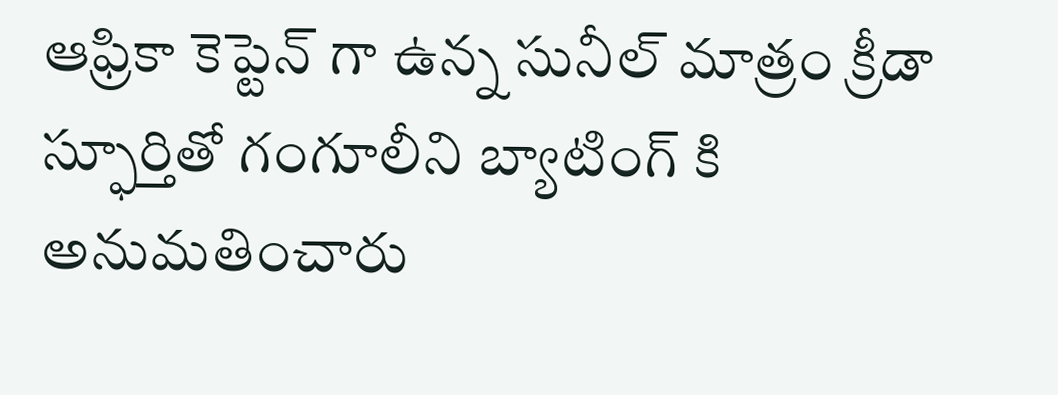ఆఫ్రికా కెప్టెన్ గా ఉన్న సునీల్ మాత్రం క్రీడా స్ఫూర్తితో గంగూలీని బ్యాటింగ్ కి అనుమతించారు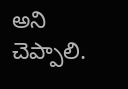అని చెప్పాలి.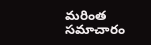మరింత సమాచారం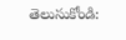తెలుసుకోండి: